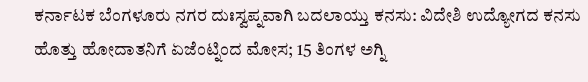ಕರ್ನಾಟಕ ಬೆಂಗಳೂರು ನಗರ ದುಃಸ್ವಪ್ನವಾಗಿ ಬದಲಾಯ್ತು ಕನಸು: ವಿದೇಶಿ ಉದ್ಯೋಗದ ಕನಸು ಹೊತ್ತು ಹೋದಾತನಿಗೆ ಏಜೆಂಟ್ನಿಂದ ಮೋಸ; 15 ತಿಂಗಳ ಅಗ್ನಿ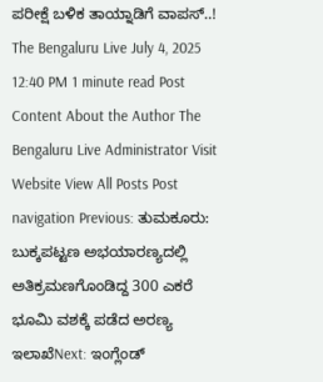ಪರೀಕ್ಷೆ ಬಳಿಕ ತಾಯ್ನಾಡಿಗೆ ವಾಪಸ್..! The Bengaluru Live July 4, 2025 12:40 PM 1 minute read Post Content About the Author The Bengaluru Live Administrator Visit Website View All Posts Post navigation Previous: ತುಮಕೂರು: ಬುಕ್ಕಪಟ್ಟಣ ಅಭಯಾರಣ್ಯದಲ್ಲಿ ಅತಿಕ್ರಮಣಗೊಂಡಿದ್ದ 300 ಎಕರೆ ಭೂಮಿ ವಶಕ್ಕೆ ಪಡೆದ ಅರಣ್ಯ ಇಲಾಖೆNext: ಇಂಗ್ಲೆಂಡ್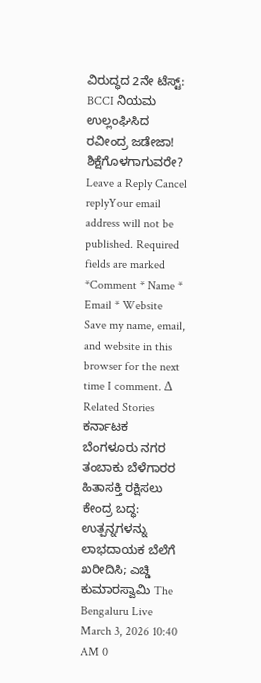ವಿರುದ್ಧದ 2ನೇ ಟೆಸ್ಟ್: BCCI ನಿಯಮ ಉಲ್ಲಂಘಿಸಿದ ರವೀಂದ್ರ ಜಡೇಜಾ! ಶಿಕ್ಷೆಗೊಳಗಾಗುವರೇ? Leave a Reply Cancel replyYour email address will not be published. Required fields are marked *Comment * Name * Email * Website Save my name, email, and website in this browser for the next time I comment. Δ Related Stories ಕರ್ನಾಟಕ ಬೆಂಗಳೂರು ನಗರ ತಂಬಾಕು ಬೆಳೆಗಾರರ ಹಿತಾಸಕ್ತಿ ರಕ್ಷಿಸಲು ಕೇಂದ್ರ ಬದ್ಧ: ಉತ್ಪನ್ನಗಳನ್ನು ಲಾಭದಾಯಕ ಬೆಲೆಗೆ ಖರೀದಿಸಿ; ಎಚ್ಡಿ ಕುಮಾರಸ್ವಾಮಿ The Bengaluru Live March 3, 2026 10:40 AM 0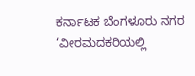ಕರ್ನಾಟಕ ಬೆಂಗಳೂರು ನಗರ ‘ವೀರಮದಕರಿಯಲ್ಲಿ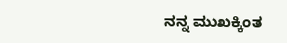ನನ್ನ ಮುಖಕ್ಕಿಂತ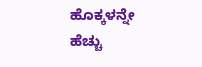ಹೊಕ್ಕಳನ್ನೇ ಹೆಚ್ಚು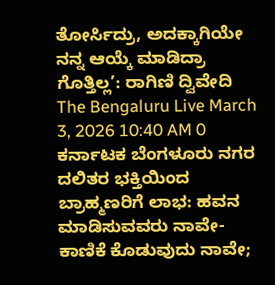ತೋರ್ಸಿದ್ರು, ಅದಕ್ಕಾಗಿಯೇ ನನ್ನ ಆಯ್ಕೆ ಮಾಡಿದ್ರಾ ಗೊತ್ತಿಲ್ಲ’: ರಾಗಿಣಿ ದ್ವಿವೇದಿ The Bengaluru Live March 3, 2026 10:40 AM 0 ಕರ್ನಾಟಕ ಬೆಂಗಳೂರು ನಗರ ದಲಿತರ ಭಕ್ತಿಯಿಂದ ಬ್ರಾಹ್ಮಣರಿಗೆ ಲಾಭ: ಹವನ ಮಾಡಿಸುವವರು ನಾವೇ- ಕಾಣಿಕೆ ಕೊಡುವುದು ನಾವೇ;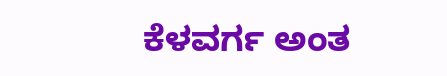ಕೆಳವರ್ಗ ಅಂತ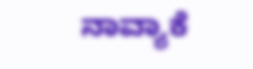ನಾವ್ಯಾಕೆ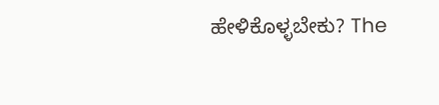ಹೇಳಿಕೊಳ್ಳಬೇಕು? The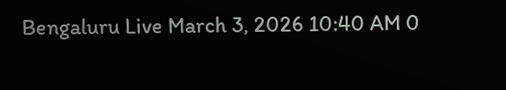Bengaluru Live March 3, 2026 10:40 AM 0